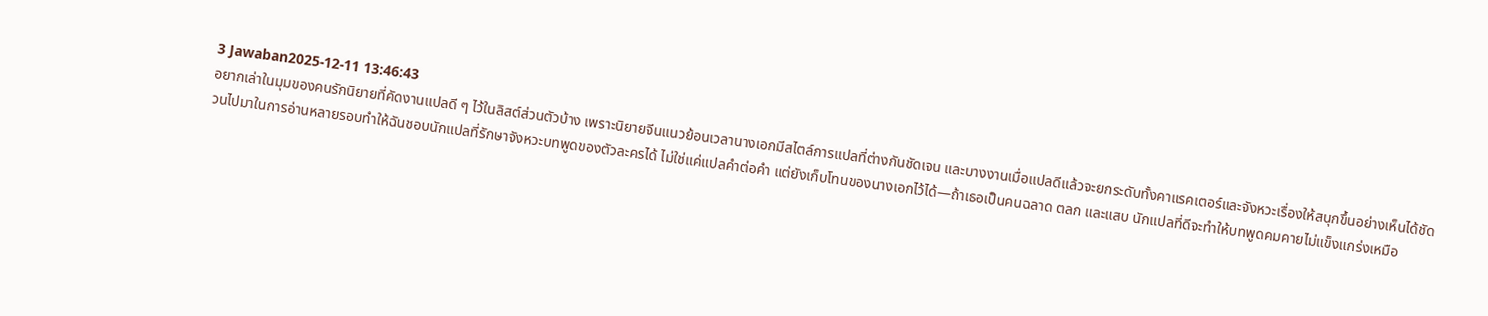3 Jawaban2025-12-11 13:46:43
อยากเล่าในมุมของคนรักนิยายที่คัดงานแปลดี ๆ ไว้ในลิสต์ส่วนตัวบ้าง เพราะนิยายจีนแนวย้อนเวลานางเอกมีสไตล์การแปลที่ต่างกันชัดเจน และบางงานเมื่อแปลดีแล้วจะยกระดับทั้งคาแรคเตอร์และจังหวะเรื่องให้สนุกขึ้นอย่างเห็นได้ชัด
วนไปมาในการอ่านหลายรอบทำให้ฉันชอบนักแปลที่รักษาจังหวะบทพูดของตัวละครได้ ไม่ใช่แค่แปลคำต่อคำ แต่ยังเก็บโทนของนางเอกไว้ได้—ถ้าเธอเป็นคนฉลาด ตลก และแสบ นักแปลที่ดีจะทำให้บทพูดคมคายไม่แข็งแกร่งเหมือ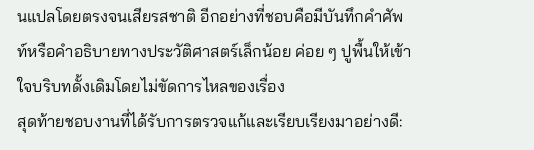นแปลโดยตรงจนเสียรสชาติ อีกอย่างที่ชอบคือมีบันทึกคำศัพท์หรือคำอธิบายทางประวัติศาสตร์เล็กน้อย ค่อย ๆ ปูพื้นให้เข้าใจบริบทดั้งเดิมโดยไม่ขัดการไหลของเรื่อง
สุดท้ายชอบงานที่ได้รับการตรวจแก้และเรียบเรียงมาอย่างดี: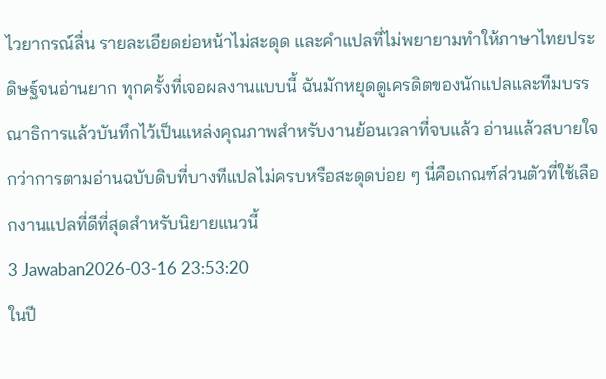ไวยากรณ์ลื่น รายละเอียดย่อหน้าไม่สะดุด และคำแปลที่ไม่พยายามทำให้ภาษาไทยประดิษฐ์จนอ่านยาก ทุกครั้งที่เจอผลงานแบบนี้ ฉันมักหยุดดูเครดิตของนักแปลและทีมบรรณาธิการแล้วบันทึกไว้เป็นแหล่งคุณภาพสำหรับงานย้อนเวลาที่จบแล้ว อ่านแล้วสบายใจกว่าการตามอ่านฉบับดิบที่บางทีแปลไม่ครบหรือสะดุดบ่อย ๆ นี่คือเกณฑ์ส่วนตัวที่ใช้เลือกงานแปลที่ดีที่สุดสำหรับนิยายแนวนี้
3 Jawaban2026-03-16 23:53:20
ในปี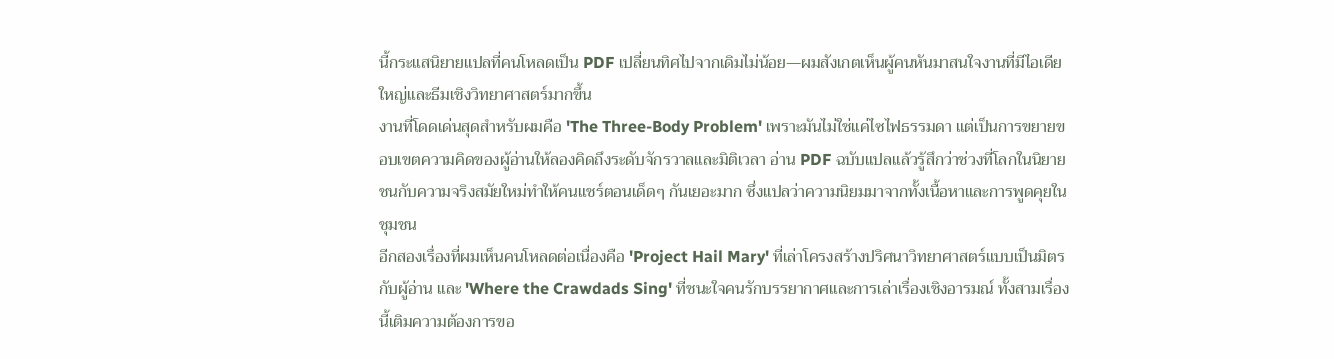นี้กระแสนิยายแปลที่คนโหลดเป็น PDF เปลี่ยนทิศไปจากเดิมไม่น้อย—ผมสังเกตเห็นผู้คนหันมาสนใจงานที่มีไอเดียใหญ่และธีมเชิงวิทยาศาสตร์มากขึ้น
งานที่โดดเด่นสุดสำหรับผมคือ 'The Three-Body Problem' เพราะมันไม่ใช่แค่ไซไฟธรรมดา แต่เป็นการขยายขอบเขตความคิดของผู้อ่านให้ลองคิดถึงระดับจักรวาลและมิติเวลา อ่าน PDF ฉบับแปลแล้วรู้สึกว่าช่วงที่โลกในนิยายชนกับความจริงสมัยใหม่ทำให้คนแชร์ตอนเด็ดๆ กันเยอะมาก ซึ่งแปลว่าความนิยมมาจากทั้งเนื้อหาและการพูดคุยในชุมชน
อีกสองเรื่องที่ผมเห็นคนโหลดต่อเนื่องคือ 'Project Hail Mary' ที่เล่าโครงสร้างปริศนาวิทยาศาสตร์แบบเป็นมิตรกับผู้อ่าน และ 'Where the Crawdads Sing' ที่ชนะใจคนรักบรรยากาศและการเล่าเรื่องเชิงอารมณ์ ทั้งสามเรื่องนี้เติมความต้องการขอ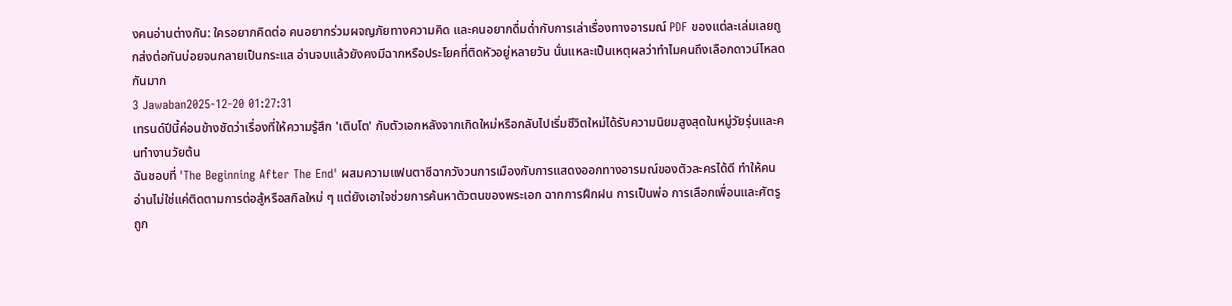งคนอ่านต่างกัน: ใครอยากคิดต่อ คนอยากร่วมผจญภัยทางความคิด และคนอยากดื่มด่ำกับการเล่าเรื่องทางอารมณ์ PDF ของแต่ละเล่มเลยถูกส่งต่อกันบ่อยจนกลายเป็นกระแส อ่านจบแล้วยังคงมีฉากหรือประโยคที่ติดหัวอยู่หลายวัน นั่นแหละเป็นเหตุผลว่าทำไมคนถึงเลือกดาวน์โหลดกันมาก
3 Jawaban2025-12-20 01:27:31
เทรนด์ปีนี้ค่อนข้างชัดว่าเรื่องที่ให้ความรู้สึก 'เติบโต' กับตัวเอกหลังจากเกิดใหม่หรือกลับไปเริ่มชีวิตใหม่ได้รับความนิยมสูงสุดในหมู่วัยรุ่นและคนทำงานวัยต้น
ฉันชอบที่ 'The Beginning After The End' ผสมความแฟนตาซีฉากวังวนการเมืองกับการแสดงออกทางอารมณ์ของตัวละครได้ดี ทำให้คนอ่านไม่ใช่แค่ติดตามการต่อสู้หรือสกิลใหม่ ๆ แต่ยังเอาใจช่วยการค้นหาตัวตนของพระเอก ฉากการฝึกฝน การเป็นพ่อ การเลือกเพื่อนและศัตรู ถูก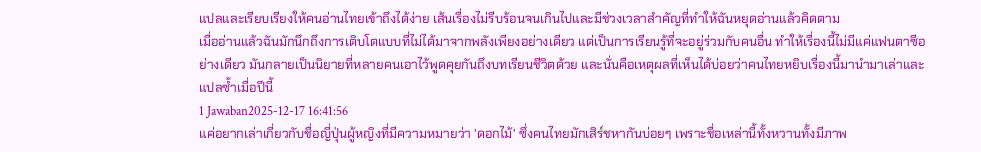แปลและเรียบเรียงให้คนอ่านไทยเข้าถึงได้ง่าย เส้นเรื่องไม่รีบร้อนจนเกินไปและมีช่วงเวลาสำคัญที่ทำให้ฉันหยุดอ่านแล้วคิดตาม
เมื่ออ่านแล้วฉันมักนึกถึงการเติบโตแบบที่ไม่ได้มาจากพลังเพียงอย่างเดียว แต่เป็นการเรียนรู้ที่จะอยู่ร่วมกับคนอื่น ทำให้เรื่องนี้ไม่มีแค่แฟนตาซีอย่างเดียว มันกลายเป็นนิยายที่หลายคนเอาไว้พูดคุยกันถึงบทเรียนชีวิตด้วย และนั่นคือเหตุผลที่เห็นได้บ่อยว่าคนไทยหยิบเรื่องนี้มานำมาเล่าและแปลซ้ำเมื่อปีนี้
1 Jawaban2025-12-17 16:41:56
แค่อยากเล่าเกี่ยวกับชื่อญี่ปุ่นผู้หญิงที่มีความหมายว่า 'ดอกไม้' ซึ่งคนไทยมักเสิร์ชหากันบ่อยๆ เพราะชื่อเหล่านี้ทั้งหวานทั้งมีภาพ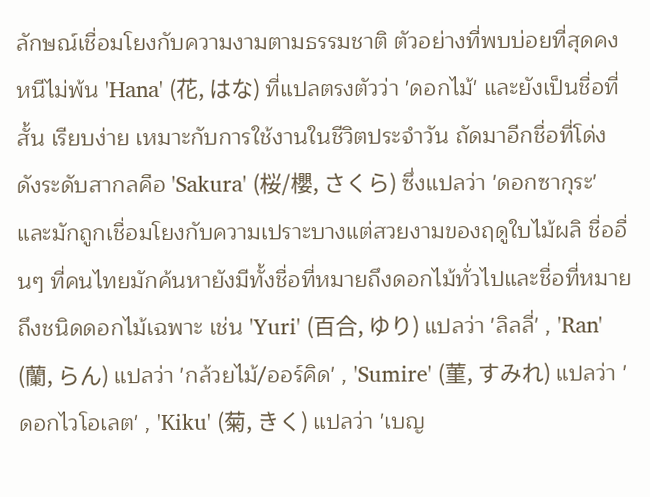ลักษณ์เชื่อมโยงกับความงามตามธรรมชาติ ตัวอย่างที่พบบ่อยที่สุดคงหนีไม่พ้น 'Hana' (花, はな) ที่แปลตรงตัวว่า 'ดอกไม้' และยังเป็นชื่อที่สั้น เรียบง่าย เหมาะกับการใช้งานในชีวิตประจำวัน ถัดมาอีกชื่อที่โด่งดังระดับสากลคือ 'Sakura' (桜/櫻, さくら) ซึ่งแปลว่า 'ดอกซากุระ' และมักถูกเชื่อมโยงกับความเปราะบางแต่สวยงามของฤดูใบไม้ผลิ ชื่ออื่นๆ ที่คนไทยมักค้นหายังมีทั้งชื่อที่หมายถึงดอกไม้ทั่วไปและชื่อที่หมายถึงชนิดดอกไม้เฉพาะ เช่น 'Yuri' (百合, ゆり) แปลว่า 'ลิลลี่' , 'Ran' (蘭, らん) แปลว่า 'กล้วยไม้/ออร์คิด' , 'Sumire' (菫, すみれ) แปลว่า 'ดอกไวโอเลต' , 'Kiku' (菊, きく) แปลว่า 'เบญ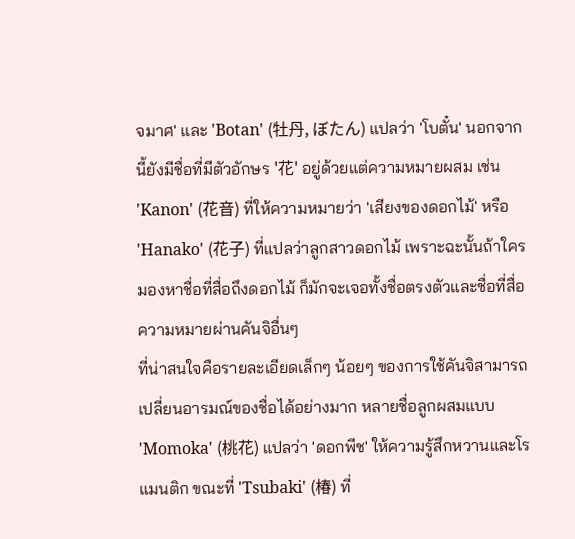จมาศ' และ 'Botan' (牡丹, ぼたん) แปลว่า 'โบตั๋น' นอกจากนี้ยังมีชื่อที่มีตัวอักษร '花' อยู่ด้วยแต่ความหมายผสม เช่น 'Kanon' (花音) ที่ให้ความหมายว่า 'เสียงของดอกไม้' หรือ 'Hanako' (花子) ที่แปลว่าลูกสาวดอกไม้ เพราะฉะนั้นถ้าใครมองหาชื่อที่สื่อถึงดอกไม้ ก็มักจะเจอทั้งชื่อตรงตัวและชื่อที่สื่อความหมายผ่านคันจิอื่นๆ
ที่น่าสนใจคือรายละเอียดเล็กๆ น้อยๆ ของการใช้คันจิสามารถเปลี่ยนอารมณ์ของชื่อได้อย่างมาก หลายชื่อลูกผสมแบบ 'Momoka' (桃花) แปลว่า 'ดอกพีช' ให้ความรู้สึกหวานและโรแมนติก ขณะที่ 'Tsubaki' (椿) ที่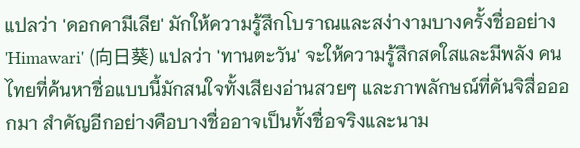แปลว่า 'ดอกคามีเลีย' มักให้ความรู้สึกโบราณและสง่างามบางครั้งชื่ออย่าง 'Himawari' (向日葵) แปลว่า 'ทานตะวัน' จะให้ความรู้สึกสดใสและมีพลัง คนไทยที่ค้นหาชื่อแบบนี้มักสนใจทั้งเสียงอ่านสวยๆ และภาพลักษณ์ที่คันจิสื่อออกมา สำคัญอีกอย่างคือบางชื่ออาจเป็นทั้งชื่อจริงและนาม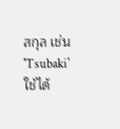สกุล เช่น 'Tsubaki' ใช้ได้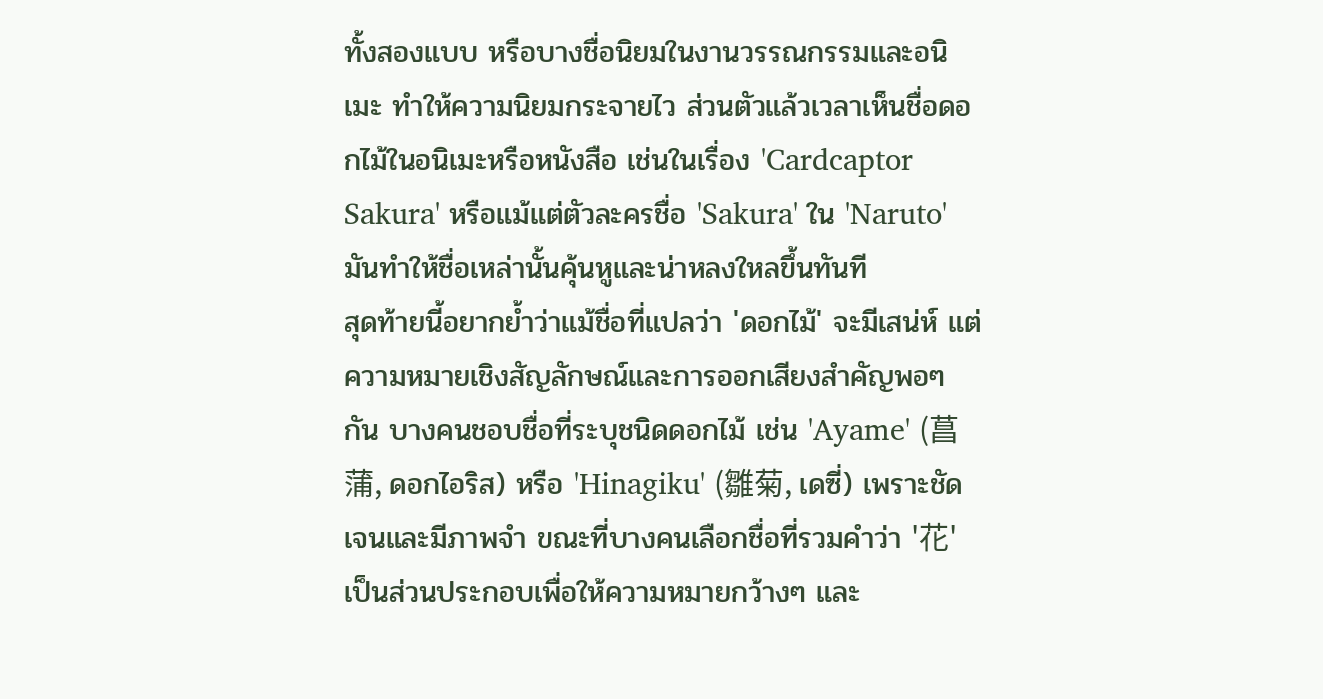ทั้งสองแบบ หรือบางชื่อนิยมในงานวรรณกรรมและอนิเมะ ทำให้ความนิยมกระจายไว ส่วนตัวแล้วเวลาเห็นชื่อดอกไม้ในอนิเมะหรือหนังสือ เช่นในเรื่อง 'Cardcaptor Sakura' หรือแม้แต่ตัวละครชื่อ 'Sakura' ใน 'Naruto' มันทำให้ชื่อเหล่านั้นคุ้นหูและน่าหลงใหลขึ้นทันที
สุดท้ายนี้อยากย้ำว่าแม้ชื่อที่แปลว่า 'ดอกไม้' จะมีเสน่ห์ แต่ความหมายเชิงสัญลักษณ์และการออกเสียงสำคัญพอๆ กัน บางคนชอบชื่อที่ระบุชนิดดอกไม้ เช่น 'Ayame' (菖蒲, ดอกไอริส) หรือ 'Hinagiku' (雛菊, เดซี่) เพราะชัดเจนและมีภาพจำ ขณะที่บางคนเลือกชื่อที่รวมคำว่า '花' เป็นส่วนประกอบเพื่อให้ความหมายกว้างๆ และ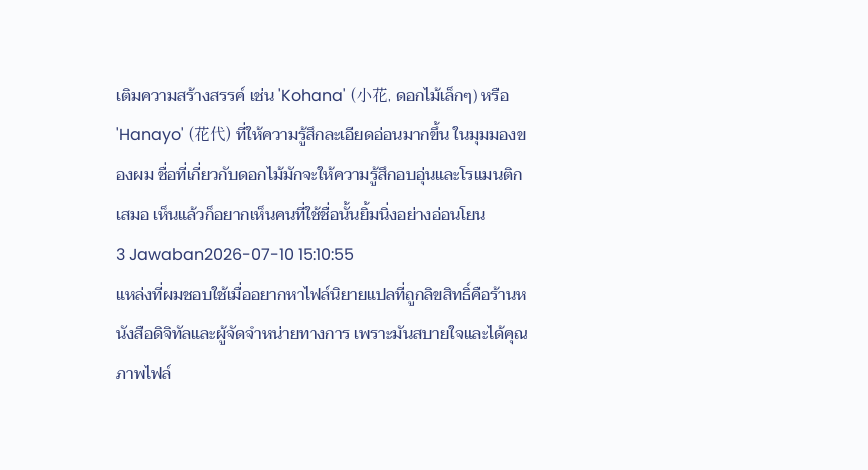เติมความสร้างสรรค์ เช่น 'Kohana' (小花, ดอกไม้เล็กๆ) หรือ 'Hanayo' (花代) ที่ให้ความรู้สึกละเอียดอ่อนมากขึ้น ในมุมมองของผม ชื่อที่เกี่ยวกับดอกไม้มักจะให้ความรู้สึกอบอุ่นและโรแมนติกเสมอ เห็นแล้วก็อยากเห็นคนที่ใช้ชื่อนั้นยิ้มนิ่งอย่างอ่อนโยน
3 Jawaban2026-07-10 15:10:55
แหล่งที่ผมชอบใช้เมื่ออยากหาไฟล์นิยายแปลที่ถูกลิขสิทธิ์คือร้านหนังสือดิจิทัลและผู้จัดจำหน่ายทางการ เพราะมันสบายใจและได้คุณภาพไฟล์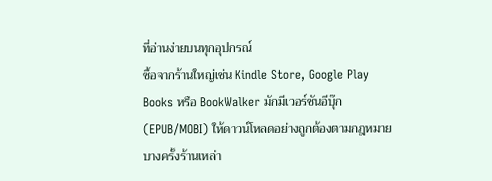ที่อ่านง่ายบนทุกอุปกรณ์
ซื้อจากร้านใหญ่เช่น Kindle Store, Google Play Books หรือ BookWalker มักมีเวอร์ชันอีบุ๊ก (EPUB/MOBI) ให้ดาวน์โหลดอย่างถูกต้องตามกฎหมาย บางครั้งร้านเหล่า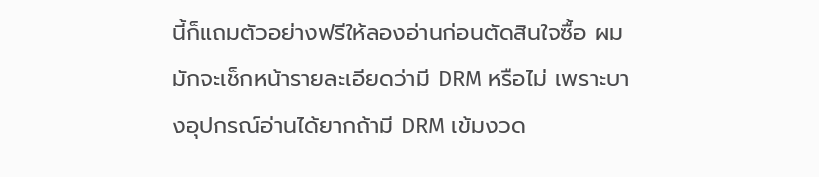นี้ก็แถมตัวอย่างฟรีให้ลองอ่านก่อนตัดสินใจซื้อ ผมมักจะเช็กหน้ารายละเอียดว่ามี DRM หรือไม่ เพราะบางอุปกรณ์อ่านได้ยากถ้ามี DRM เข้มงวด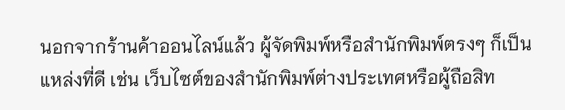นอกจากร้านค้าออนไลน์แล้ว ผู้จัดพิมพ์หรือสำนักพิมพ์ตรงๆ ก็เป็นแหล่งที่ดี เช่น เว็บไซต์ของสำนักพิมพ์ต่างประเทศหรือผู้ถือสิท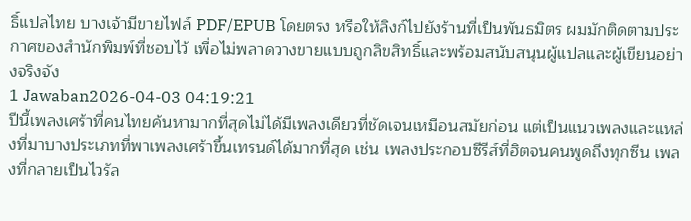ธิ์แปลไทย บางเจ้ามีขายไฟล์ PDF/EPUB โดยตรง หรือให้ลิงก์ไปยังร้านที่เป็นพันธมิตร ผมมักติดตามประกาศของสำนักพิมพ์ที่ชอบไว้ เพื่อไม่พลาดวางขายแบบถูกลิขสิทธิ์และพร้อมสนับสนุนผู้แปลและผู้เขียนอย่างจริงจัง
1 Jawaban2026-04-03 04:19:21
ปีนี้เพลงเศร้าที่คนไทยค้นหามากที่สุดไม่ได้มีเพลงเดียวที่ชัดเจนเหมือนสมัยก่อน แต่เป็นแนวเพลงและแหล่งที่มาบางประเภทที่พาเพลงเศร้าขึ้นเทรนด์ได้มากที่สุด เช่น เพลงประกอบซีรีส์ที่ฮิตจนคนพูดถึงทุกซีน เพลงที่กลายเป็นไวรัล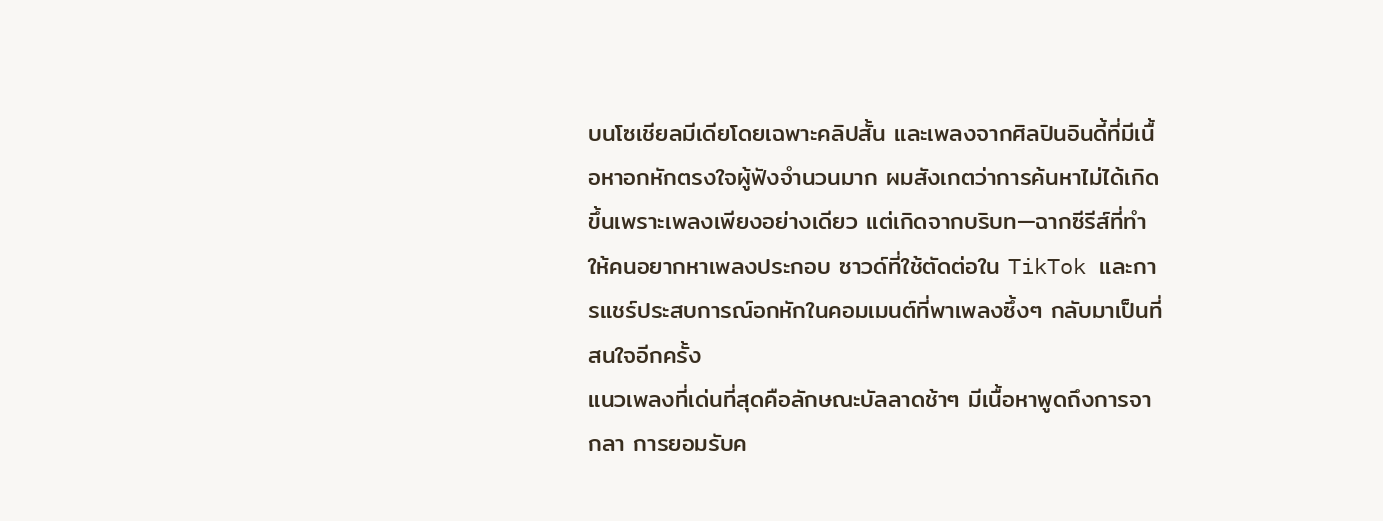บนโซเชียลมีเดียโดยเฉพาะคลิปสั้น และเพลงจากศิลปินอินดี้ที่มีเนื้อหาอกหักตรงใจผู้ฟังจำนวนมาก ผมสังเกตว่าการค้นหาไม่ได้เกิดขึ้นเพราะเพลงเพียงอย่างเดียว แต่เกิดจากบริบท—ฉากซีรีส์ที่ทำให้คนอยากหาเพลงประกอบ ซาวด์ที่ใช้ตัดต่อใน TikTok และการแชร์ประสบการณ์อกหักในคอมเมนต์ที่พาเพลงซึ้งๆ กลับมาเป็นที่สนใจอีกครั้ง
แนวเพลงที่เด่นที่สุดคือลักษณะบัลลาดช้าๆ มีเนื้อหาพูดถึงการจากลา การยอมรับค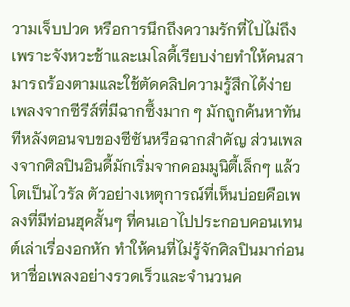วามเจ็บปวด หรือการนึกถึงความรักที่ไปไม่ถึง เพราะจังหวะช้าและเมโลดี้เรียบง่ายทำให้คนสามารถร้องตามและใช้ตัดคลิปความรู้สึกได้ง่าย เพลงจากซีรีส์ที่มีฉากซึ้งมาก ๆ มักถูกค้นหาทันทีหลังตอนจบของซีซันหรือฉากสำคัญ ส่วนเพลงจากศิลปินอินดี้มักเริ่มจากคอมมูนิตี้เล็กๆ แล้วโตเป็นไวรัล ตัวอย่างเหตุการณ์ที่เห็นบ่อยคือเพลงที่มีท่อนฮุคสั้นๆ ที่คนเอาไปประกอบคอนเทนต์เล่าเรื่องอกหัก ทำให้คนที่ไม่รู้จักศิลปินมาก่อนหาชื่อเพลงอย่างรวดเร็วและจำนวนค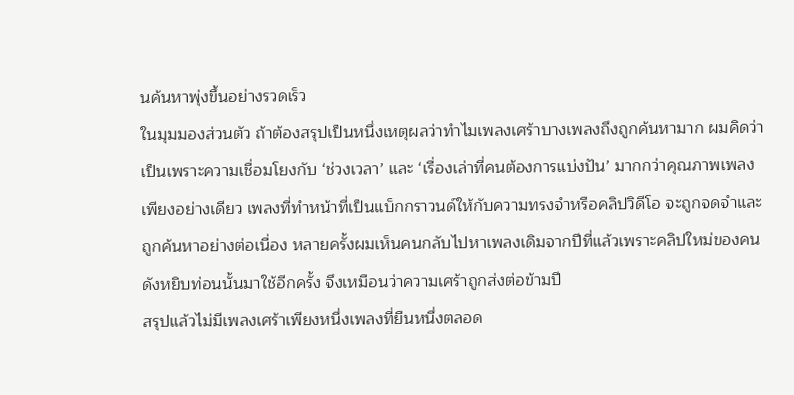นค้นหาพุ่งขึ้นอย่างรวดเร็ว
ในมุมมองส่วนตัว ถ้าต้องสรุปเป็นหนึ่งเหตุผลว่าทำไมเพลงเศร้าบางเพลงถึงถูกค้นหามาก ผมคิดว่าเป็นเพราะความเชื่อมโยงกับ ‘ช่วงเวลา’ และ ‘เรื่องเล่าที่คนต้องการแบ่งปัน’ มากกว่าคุณภาพเพลงเพียงอย่างเดียว เพลงที่ทำหน้าที่เป็นแบ็กกราวนด์ให้กับความทรงจำหรือคลิปวิดีโอ จะถูกจดจำและถูกค้นหาอย่างต่อเนื่อง หลายครั้งผมเห็นคนกลับไปหาเพลงเดิมจากปีที่แล้วเพราะคลิปใหม่ของคนดังหยิบท่อนนั้นมาใช้อีกครั้ง จึงเหมือนว่าความเศร้าถูกส่งต่อข้ามปี
สรุปแล้วไม่มีเพลงเศร้าเพียงหนึ่งเพลงที่ยืนหนึ่งตลอด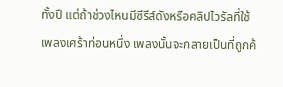ทั้งปี แต่ถ้าช่วงไหนมีซีรีส์ดังหรือคลิปไวรัลที่ใช้เพลงเศร้าท่อนหนึ่ง เพลงนั้นจะกลายเป็นที่ถูกค้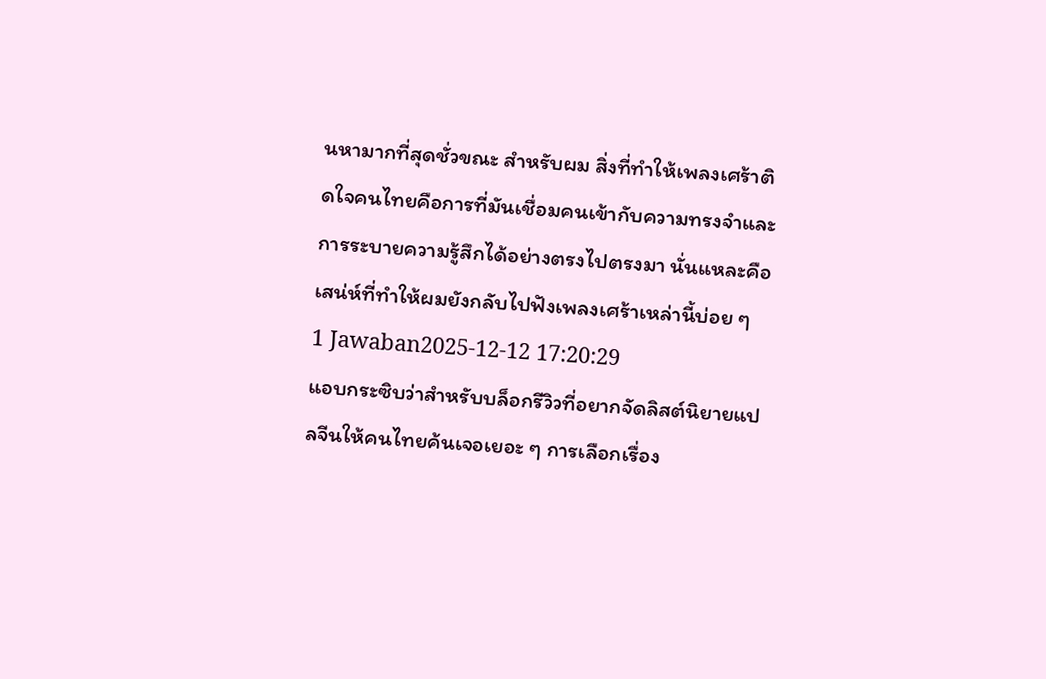นหามากที่สุดชั่วขณะ สำหรับผม สิ่งที่ทำให้เพลงเศร้าติดใจคนไทยคือการที่มันเชื่อมคนเข้ากับความทรงจำและการระบายความรู้สึกได้อย่างตรงไปตรงมา นั่นแหละคือเสน่ห์ที่ทำให้ผมยังกลับไปฟังเพลงเศร้าเหล่านี้บ่อย ๆ
1 Jawaban2025-12-12 17:20:29
แอบกระซิบว่าสำหรับบล็อกรีวิวที่อยากจัดลิสต์นิยายแปลจีนให้คนไทยค้นเจอเยอะ ๆ การเลือกเรื่อง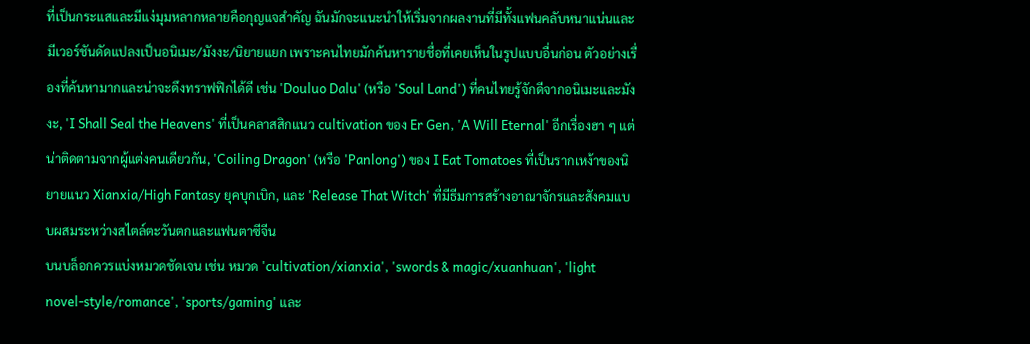ที่เป็นกระแสและมีแง่มุมหลากหลายคือกุญแจสำคัญ ฉันมักจะแนะนำให้เริ่มจากผลงานที่มีทั้งแฟนคลับหนาแน่นและมีเวอร์ชันดัดแปลงเป็นอนิเมะ/มังงะ/นิยายแยก เพราะคนไทยมักค้นหารายชื่อที่เคยเห็นในรูปแบบอื่นก่อน ตัวอย่างเรื่องที่ค้นหามากและน่าจะดึงทราฟฟิกได้ดี เช่น 'Douluo Dalu' (หรือ 'Soul Land') ที่คนไทยรู้จักดีจากอนิเมะและมังงะ, 'I Shall Seal the Heavens' ที่เป็นคลาสสิกแนว cultivation ของ Er Gen, 'A Will Eternal' อีกเรื่องฮา ๆ แต่น่าติดตามจากผู้แต่งคนเดียวกัน, 'Coiling Dragon' (หรือ 'Panlong') ของ I Eat Tomatoes ที่เป็นรากเหง้าของนิยายแนว Xianxia/High Fantasy ยุคบุกเบิก, และ 'Release That Witch' ที่มีธีมการสร้างอาณาจักรและสังคมแบบผสมระหว่างสไตล์ตะวันตกและแฟนตาซีจีน
บนบล็อกควรแบ่งหมวดชัดเจน เช่น หมวด 'cultivation/xianxia', 'swords & magic/xuanhuan', 'light novel-style/romance', 'sports/gaming' และ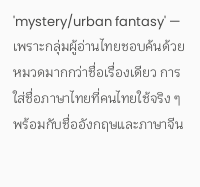'mystery/urban fantasy' — เพราะกลุ่มผู้อ่านไทยชอบค้นด้วยหมวดมากกว่าชื่อเรื่องเดียว การใส่ชื่อภาษาไทยที่คนไทยใช้จริง ๆ พร้อมกับชื่ออังกฤษและภาษาจีน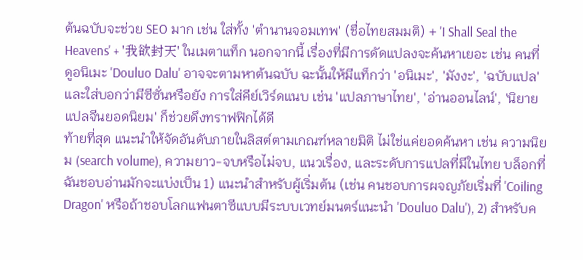ต้นฉบับจะช่วย SEO มาก เช่น ใส่ทั้ง 'ตำนานจอมเทพ' (ชื่อไทยสมมติ) + 'I Shall Seal the Heavens' + '我欲封天' ในเมตาแท็ก นอกจากนี้ เรื่องที่มีการดัดแปลงจะค้นหาเยอะ เช่น คนที่ดูอนิเมะ 'Douluo Dalu' อาจจะตามหาต้นฉบับ ฉะนั้นให้มีแท็กว่า 'อนิเมะ', 'มังงะ', 'ฉบับแปล' และใส่บอกว่ามีซีซั่นหรือยัง การใส่คีย์เวิร์ดแนบ เช่น 'แปลภาษาไทย', 'อ่านออนไลน์', 'นิยายแปลจีนยอดนิยม' ก็ช่วยดึงทราฟฟิกได้ดี
ท้ายที่สุด แนะนำให้จัดอันดับภายในลิสต์ตามเกณฑ์หลายมิติ ไม่ใช่แค่ยอดค้นหา เช่น ความนิยม (search volume), ความยาว-จบหรือไม่จบ, แนวเรื่อง, และระดับการแปลที่มีในไทย บล็อกที่ฉันชอบอ่านมักจะแบ่งเป็น 1) แนะนำสำหรับผู้เริ่มต้น (เช่น คนชอบการผจญภัยเริ่มที่ 'Coiling Dragon' หรือถ้าชอบโลกแฟนตาซีแบบมีระบบเวทย์มนตร์แนะนำ 'Douluo Dalu'), 2) สำหรับค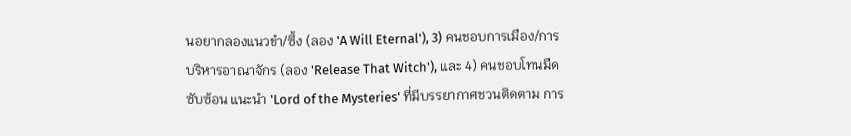นอยากลองแนวขำ/ซึ้ง (ลอง 'A Will Eternal'), 3) คนชอบการเมือง/การบริหารอาณาจักร (ลอง 'Release That Witch'), และ 4) คนชอบโทนมืด ซับซ้อน แนะนำ 'Lord of the Mysteries' ที่มีบรรยากาศชวนติดตาม การ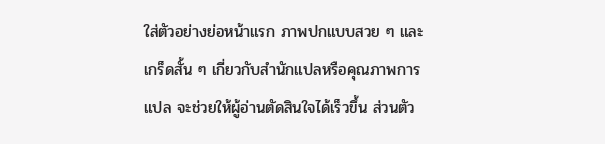ใส่ตัวอย่างย่อหน้าแรก ภาพปกแบบสวย ๆ และเกร็ดสั้น ๆ เกี่ยวกับสำนักแปลหรือคุณภาพการแปล จะช่วยให้ผู้อ่านตัดสินใจได้เร็วขึ้น ส่วนตัว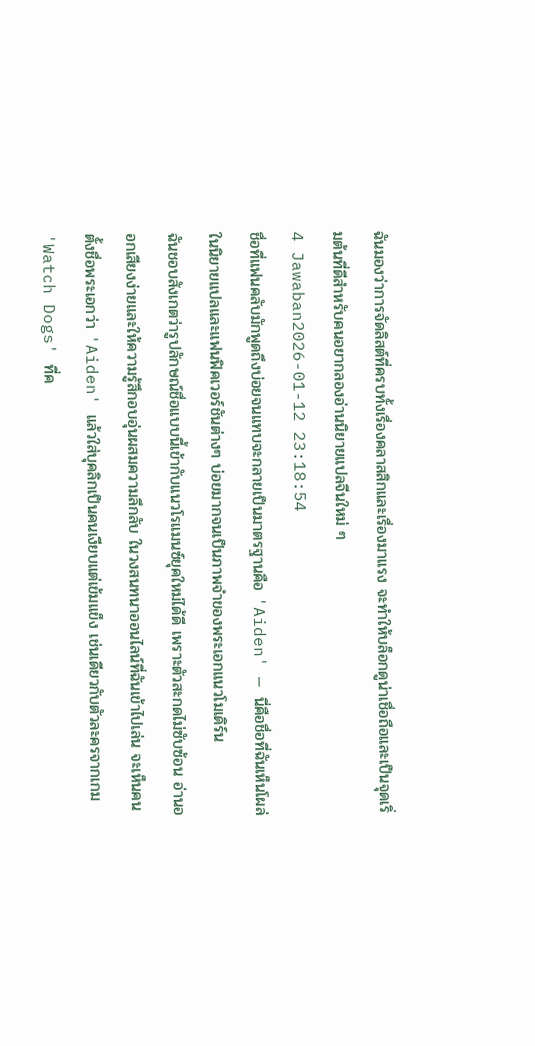ฉันมองว่าการจัดลิสต์ที่ครบทั้งเรื่องคลาสสิกและเรื่องมาแรง จะทำให้บล็อกดูน่าเชื่อถือและเป็นจุดเริ่มต้นที่ดีสำหรับคนอยากลองอ่านนิยายแปลจีนใหม่ ๆ
4 Jawaban2026-01-12 23:18:54
ชื่อที่แฟนคลับมักพูดถึงบ่อยจนแทบจะกลายเป็นมาตรฐานคือ 'Aiden' — นี่คือชื่อที่ฉันเห็นโผล่ในนิยายแปลและแฟนฟิคเวอร์ชันต่างๆ บ่อยมากจนเป็นภาพจำของพระเอกแนวโมเดิร์น
ฉันชอบสังเกตว่ารูปลักษณ์ชื่อแบบนี้เข้ากับแนวโรแมนซ์ยุคใหม่ได้ดี เพราะตัวสะกดไม่ซับซ้อน อ่านออกเสียงง่ายและให้ความรู้สึกอบอุ่นผสมความลึกลับ ในวงสนทนาออนไลน์ที่ฉันเข้าไปเล่น จะเห็นคนตั้งชื่อพระเอกว่า 'Aiden' แล้วใส่บุคลิกเป็นคนเงียบแต่เข้มแข็ง เช่นเดียวกับตัวละครจากเกม 'Watch Dogs' ที่ค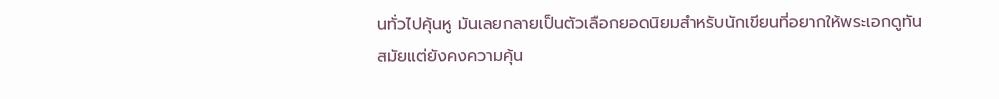นทั่วไปคุ้นหู มันเลยกลายเป็นตัวเลือกยอดนิยมสำหรับนักเขียนที่อยากให้พระเอกดูทันสมัยแต่ยังคงความคุ้น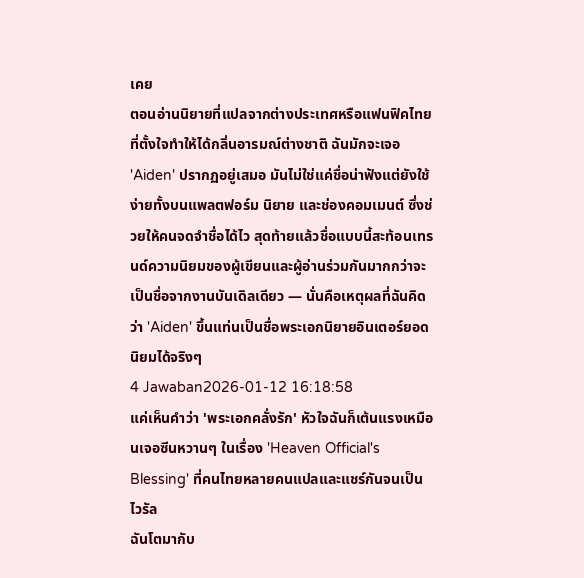เคย
ตอนอ่านนิยายที่แปลจากต่างประเทศหรือแฟนฟิคไทยที่ตั้งใจทำให้ได้กลิ่นอารมณ์ต่างชาติ ฉันมักจะเจอ 'Aiden' ปรากฏอยู่เสมอ มันไม่ใช่แค่ชื่อน่าฟังแต่ยังใช้ง่ายทั้งบนแพลตฟอร์ม นิยาย และช่องคอมเมนต์ ซึ่งช่วยให้คนจดจำชื่อได้ไว สุดท้ายแล้วชื่อแบบนี้สะท้อนเทรนด์ความนิยมของผู้เขียนและผู้อ่านร่วมกันมากกว่าจะเป็นชื่อจากงานบันเดิลเดียว — นั่นคือเหตุผลที่ฉันคิดว่า 'Aiden' ขึ้นแท่นเป็นชื่อพระเอกนิยายอินเตอร์ยอดนิยมได้จริงๆ
4 Jawaban2026-01-12 16:18:58
แค่เห็นคำว่า 'พระเอกคลั่งรัก' หัวใจฉันก็เต้นแรงเหมือนเจอซีนหวานๆ ในเรื่อง 'Heaven Official's Blessing' ที่คนไทยหลายคนแปลและแชร์กันจนเป็นไวรัล
ฉันโตมากับ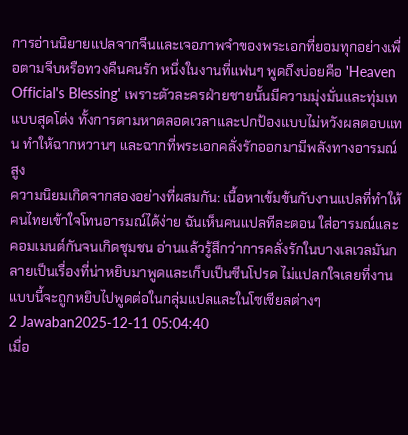การอ่านนิยายแปลจากจีนและเจอภาพจำของพระเอกที่ยอมทุกอย่างเพื่อตามจีบหรือทวงคืนคนรัก หนึ่งในงานที่แฟนๆ พูดถึงบ่อยคือ 'Heaven Official's Blessing' เพราะตัวละครฝ่ายชายนั้นมีความมุ่งมั่นและทุ่มเทแบบสุดโต่ง ทั้งการตามหาตลอดเวลาและปกป้องแบบไม่หวังผลตอบแทน ทำให้ฉากหวานๆ และฉากที่พระเอกคลั่งรักออกมามีพลังทางอารมณ์สูง
ความนิยมเกิดจากสองอย่างที่ผสมกัน: เนื้อหาเข้มข้นกับงานแปลที่ทำให้คนไทยเข้าใจโทนอารมณ์ได้ง่าย ฉันเห็นคนแปลทีละตอน ใส่อารมณ์และคอมเมนต์กันจนเกิดชุมชน อ่านแล้วรู้สึกว่าการคลั่งรักในบางเลเวลมันกลายเป็นเรื่องที่น่าหยิบมาพูดและเก็บเป็นซีนโปรด ไม่แปลกใจเลยที่งานแบบนี้จะถูกหยิบไปพูดต่อในกลุ่มแปลและในโซเชียลต่างๆ
2 Jawaban2025-12-11 05:04:40
เมื่อ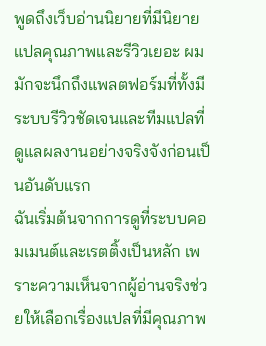พูดถึงเว็บอ่านนิยายที่มีนิยายแปลคุณภาพและรีวิวเยอะ ผมมักจะนึกถึงแพลตฟอร์มที่ทั้งมีระบบรีวิวชัดเจนและทีมแปลที่ดูแลผลงานอย่างจริงจังก่อนเป็นอันดับแรก
ฉันเริ่มต้นจากการดูที่ระบบคอมเมนต์และเรตติ้งเป็นหลัก เพราะความเห็นจากผู้อ่านจริงช่วยให้เลือกเรื่องแปลที่มีคุณภาพ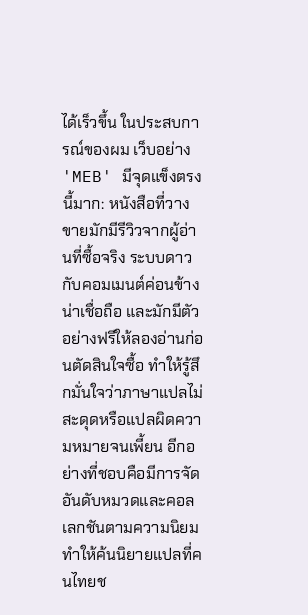ได้เร็วขึ้น ในประสบการณ์ของผม เว็บอย่าง 'MEB' มีจุดแข็งตรงนี้มาก: หนังสือที่วางขายมักมีรีวิวจากผู้อ่านที่ซื้อจริง ระบบดาวกับคอมเมนต์ค่อนข้างน่าเชื่อถือ และมักมีตัวอย่างฟรีให้ลองอ่านก่อนตัดสินใจซื้อ ทำให้รู้สึกมั่นใจว่าภาษาแปลไม่สะดุดหรือแปลผิดความหมายจนเพี้ยน อีกอย่างที่ชอบคือมีการจัดอันดับหมวดและคอลเลกชันตามความนิยม ทำให้ค้นนิยายแปลที่คนไทยช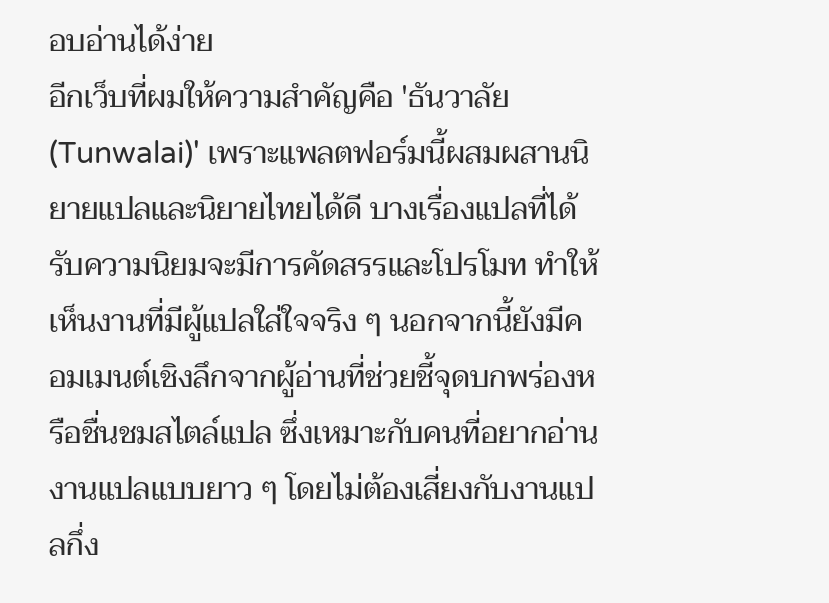อบอ่านได้ง่าย
อีกเว็บที่ผมให้ความสำคัญคือ 'ธันวาลัย (Tunwalai)' เพราะแพลตฟอร์มนี้ผสมผสานนิยายแปลและนิยายไทยได้ดี บางเรื่องแปลที่ได้รับความนิยมจะมีการคัดสรรและโปรโมท ทำให้เห็นงานที่มีผู้แปลใส่ใจจริง ๆ นอกจากนี้ยังมีคอมเมนต์เชิงลึกจากผู้อ่านที่ช่วยชี้จุดบกพร่องหรือชื่นชมสไตล์แปล ซึ่งเหมาะกับคนที่อยากอ่านงานแปลแบบยาว ๆ โดยไม่ต้องเสี่ยงกับงานแปลกึ่ง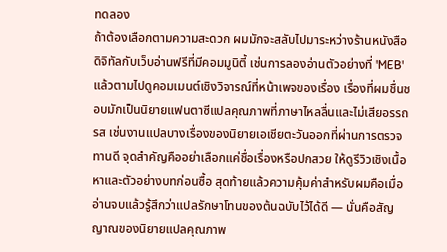ทดลอง
ถ้าต้องเลือกตามความสะดวก ผมมักจะสลับไปมาระหว่างร้านหนังสือดิจิทัลกับเว็บอ่านฟรีที่มีคอมมูนิตี้ เช่นการลองอ่านตัวอย่างที่ 'MEB' แล้วตามไปดูคอมเมนต์เชิงวิจารณ์ที่หน้าเพจของเรื่อง เรื่องที่ผมชื่นชอบมักเป็นนิยายแฟนตาซีแปลคุณภาพที่ภาษาไหลลื่นและไม่เสียอรรถรส เช่นงานแปลบางเรื่องของนิยายเอเชียตะวันออกที่ผ่านการตรวจทานดี จุดสำคัญคืออย่าเลือกแค่ชื่อเรื่องหรือปกสวย ให้ดูรีวิวเชิงเนื้อหาและตัวอย่างบทก่อนซื้อ สุดท้ายแล้วความคุ้มค่าสำหรับผมคือเมื่ออ่านจบแล้วรู้สึกว่าแปลรักษาโทนของต้นฉบับไว้ได้ดี — นั่นคือสัญญาณของนิยายแปลคุณภาพ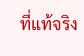ที่แท้จริง